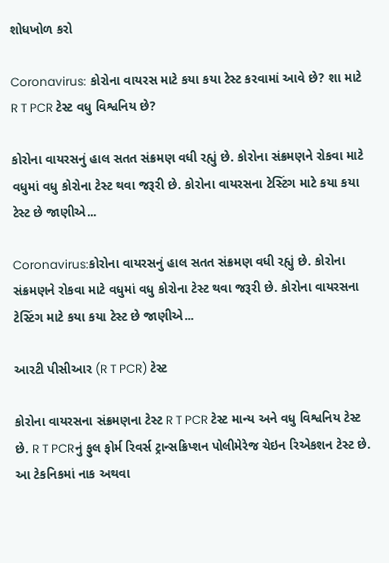શોધખોળ કરો

Coronavirus: કોરોના વાયરસ માટે કયા કયા ટેસ્ટ કરવામાં આવે છે? શા માટે R T PCR ટેસ્ટ વધુ વિશ્વનિય છે?

કોરોના વાયરસનું હાલ સતત સંક્રમણ વધી રહ્યું છે. કોરોના સંક્રમણને રોકવા માટે વધુમાં વધુ કોરોના ટેસ્ટ થવા જરૂરી છે. કોરોના વાયરસના ટેસ્ટિંગ માટે કયા કયા ટેસ્ટ છે જાણીએ...

Coronavirus:કોરોના વાયરસનું હાલ સતત સંક્રમણ વધી રહ્યું છે. કોરોના સંક્રમણને રોકવા માટે વધુમાં વધુ કોરોના ટેસ્ટ થવા જરૂરી છે. કોરોના વાયરસના ટેસ્ટિંગ માટે કયા કયા ટેસ્ટ છે જાણીએ...

આરટી પીસીઆર (R T PCR) ટેસ્ટ

કોરોના વાયરસના સંક્રમણના ટેસ્ટ R T PCR ટેસ્ટ માન્ય અને વધુ વિશ્વનિય ટેસ્ટ છે. R T PCRનું ફુલ ફોર્મ રિવર્સ ટ્રાન્સક્રિપ્શન પોલીમેરેજ ચેઇન રિએકશન ટેસ્ટ છે. આ ટેકનિકમાં નાક અથવા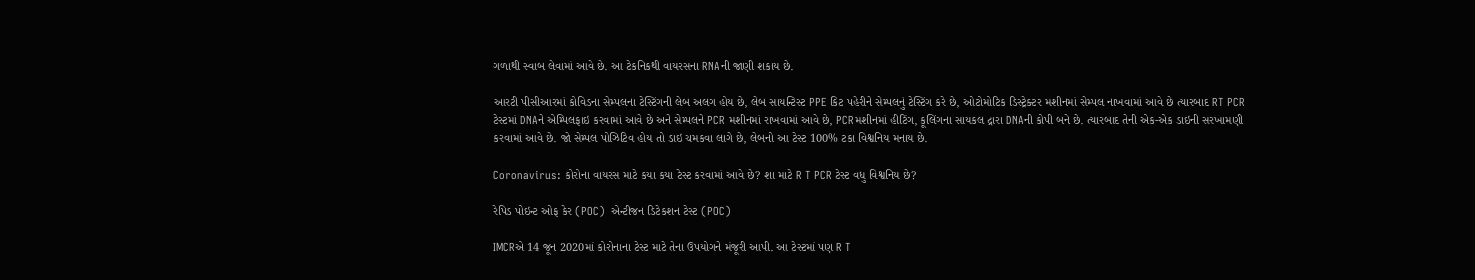ગળાથી સ્વાબ લેવામાં આવે છે. આ ટેકનિકથી વાયરસના RNAની જાણી શકાય છે.

આરટી પીસીઆરમાં કોવિડના સેમ્પલના ટેસ્ટિંગની લેબ અલગ હોય છે, લેબ સાયન્ટિસ્ટ PPE કિટ પહેરીને સેમ્પલનું ટેસ્ટિંગ કરે છે, ઓટોમોટિક ડિસ્ટ્રેક્ટર મશીનમાં સેમ્પલ નાખવામાં આવે છે ત્યારબાદ RT PCR ટેસ્ટમાં DNAને એમ્પિલફાઇ કરવામાં આવે છે અને સેમ્પલને PCR મશીનમાં રાખવામાં આવે છે, PCRમશીનમાં હીટિંગ, કૂલિંગના સાયકલ દ્રારા DNAની કોપી બને છે. ત્યારબાદ તેની એક-એક ડાઇની સરખામણી કરવામાં આવે છે. જો સેમ્પલ પોઝિટિવ હોય તો ડાઇ ચમકવા લાગે છે, લેબનો આ ટેસ્ટ 100% ટકા વિશ્વનિય મનાય છે.

Coronavirus: કોરોના વાયરસ માટે કયા કયા ટેસ્ટ કરવામાં આવે છે? શા માટે R T PCR ટેસ્ટ વધુ વિશ્વનિય છે?

રેપિડ પોઇન્ટ ઓફ કેર (POC)  એન્ટીજન ડિટેકશન ટેસ્ટ (POC)

IMCRએ 14 જૂન 2020માં કોરોનાના ટેસ્ટ માટે તેના ઉપયોગને મંજૂરી આપી. આ ટેસ્ટમાં પણ R T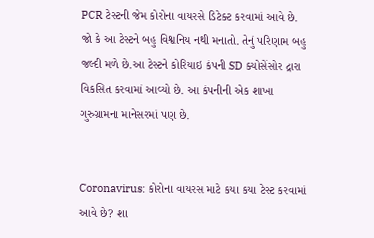PCR ટેસ્ટની જેમ કોરોના વાયરસે ડિટેક્ટ કરવામાં આવે છે. જો કે આ ટેસ્ટને બહુ વિશ્વનિય નથી મનાતો. તેનું પરિણામ બહુ જલ્દી મળે છે.આ ટેસ્ટને કોરિયાઇ કંપની SD ક્યોસેંસોર દ્રારા વિકસિત કરવામાં આવ્યો છે. આ કંપનીની એક શાખા ગુરુગ્રામના માનેસરમાં પણ છે.


Coronavirus: કોરોના વાયરસ માટે કયા કયા ટેસ્ટ કરવામાં આવે છે? શા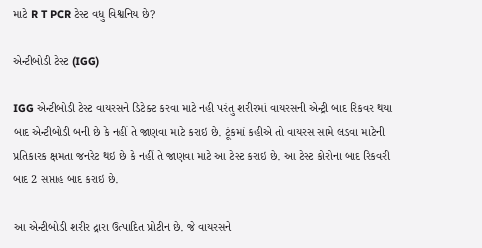માટે R T PCR ટેસ્ટ વધુ વિશ્વનિય છે?

એન્ટીબોડી ટેસ્ટ (IGG)

IGG એન્ટીબોડી ટેસ્ટ વાયરસને ડિટેક્ટ કરવા માટે નહી પરંતુ શરીરમાં વાયરસની એન્ટ્રી બાદ રિકવર થયા બાદ એન્ટીબોડી બની છે કે નહીં તે જાણવા માટે કરાઇ છે. ટૂંકમાં કહીએ તો વાયરસ સામે લડવા માટેની પ્રતિકારક ક્ષમતા જનરેટ થઇ છે કે નહીં તે જાણવા માટે આ ટેસ્ટ કરાઇ છે. આ ટેસ્ટ કોરોના બાદ રિકવરી બાદ 2 સપ્તાહ બાદ કરાઇ છે.

આ એન્ટીબોડી શરીર દ્રારા ઉત્પાદિત પ્રોટીન છે. જે વાયરસને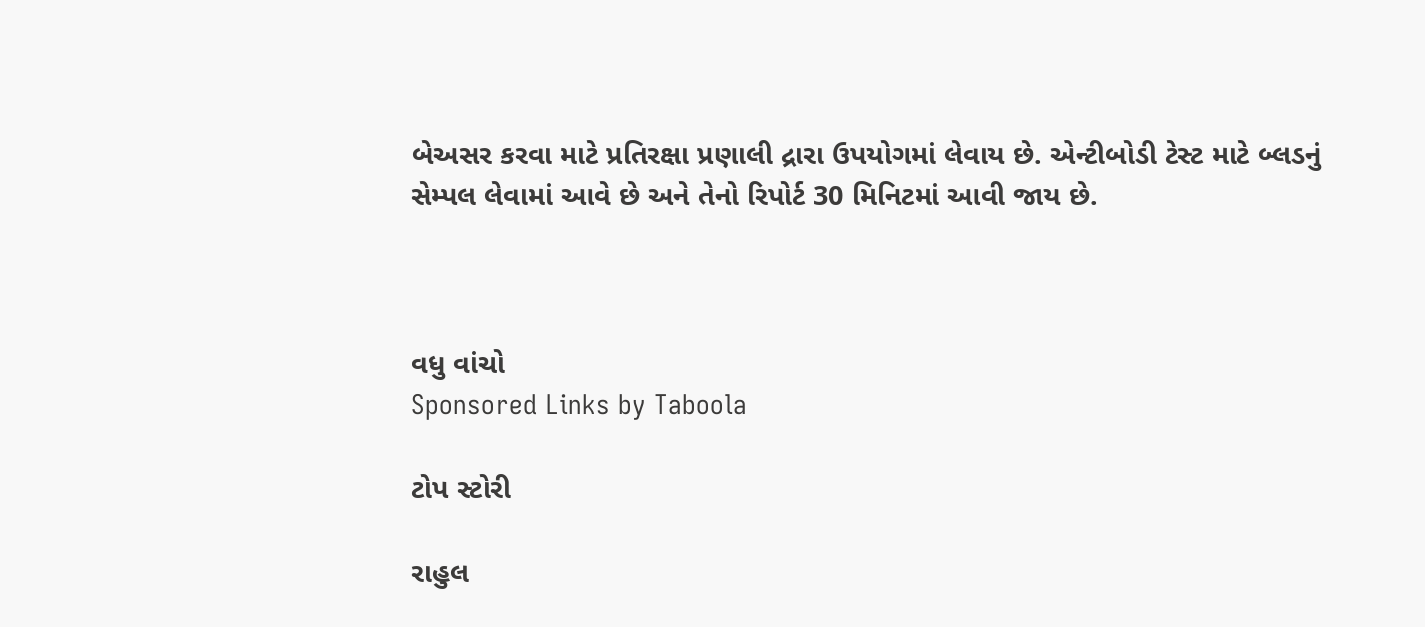બેઅસર કરવા માટે પ્રતિરક્ષા પ્રણાલી દ્રારા ઉપયોગમાં લેવાય છે. એન્ટીબોડી ટેસ્ટ માટે બ્લડનું સેમ્પલ લેવામાં આવે છે અને તેનો રિપોર્ટ 30 મિનિટમાં આવી જાય છે.



વધુ વાંચો
Sponsored Links by Taboola

ટોપ સ્ટોરી

રાહુલ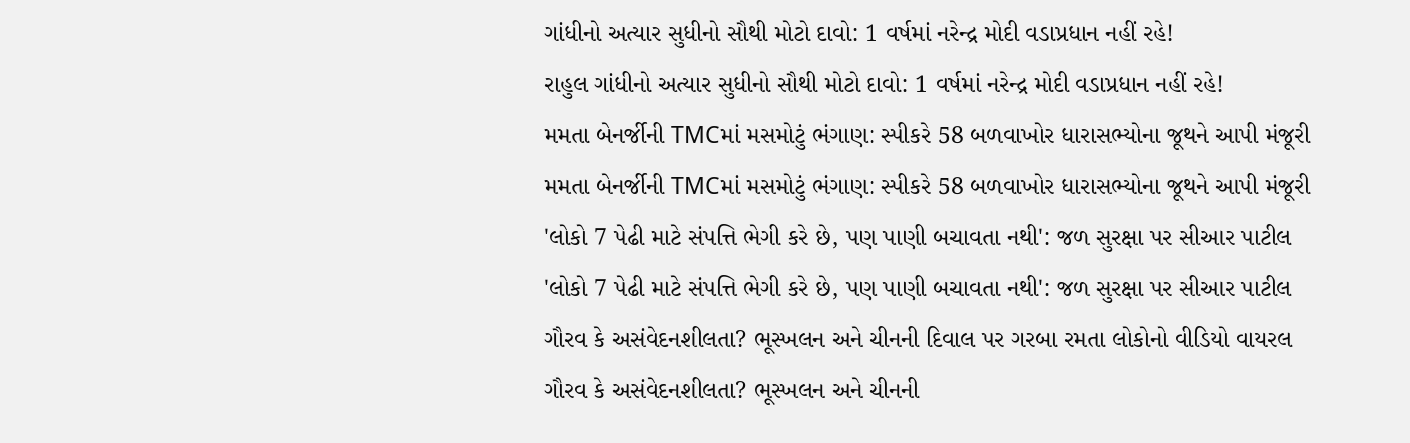ગાંધીનો અત્યાર સુધીનો સૌથી મોટો દાવો: 1 વર્ષમાં નરેન્દ્ર મોદી વડાપ્રધાન નહીં રહે!
રાહુલ ગાંધીનો અત્યાર સુધીનો સૌથી મોટો દાવો: 1 વર્ષમાં નરેન્દ્ર મોદી વડાપ્રધાન નહીં રહે!
મમતા બેનર્જીની TMCમાં મસમોટું ભંગાણ: સ્પીકરે 58 બળવાખોર ધારાસભ્યોના જૂથને આપી મંજૂરી
મમતા બેનર્જીની TMCમાં મસમોટું ભંગાણ: સ્પીકરે 58 બળવાખોર ધારાસભ્યોના જૂથને આપી મંજૂરી
'લોકો 7 પેઢી માટે સંપત્તિ ભેગી કરે છે, પણ પાણી બચાવતા નથી': જળ સુરક્ષા પર સીઆર પાટીલ
'લોકો 7 પેઢી માટે સંપત્તિ ભેગી કરે છે, પણ પાણી બચાવતા નથી': જળ સુરક્ષા પર સીઆર પાટીલ
ગૌરવ કે અસંવેદનશીલતા? ભૂસ્ખલન અને ચીનની દિવાલ પર ગરબા રમતા લોકોનો વીડિયો વાયરલ
ગૌરવ કે અસંવેદનશીલતા? ભૂસ્ખલન અને ચીનની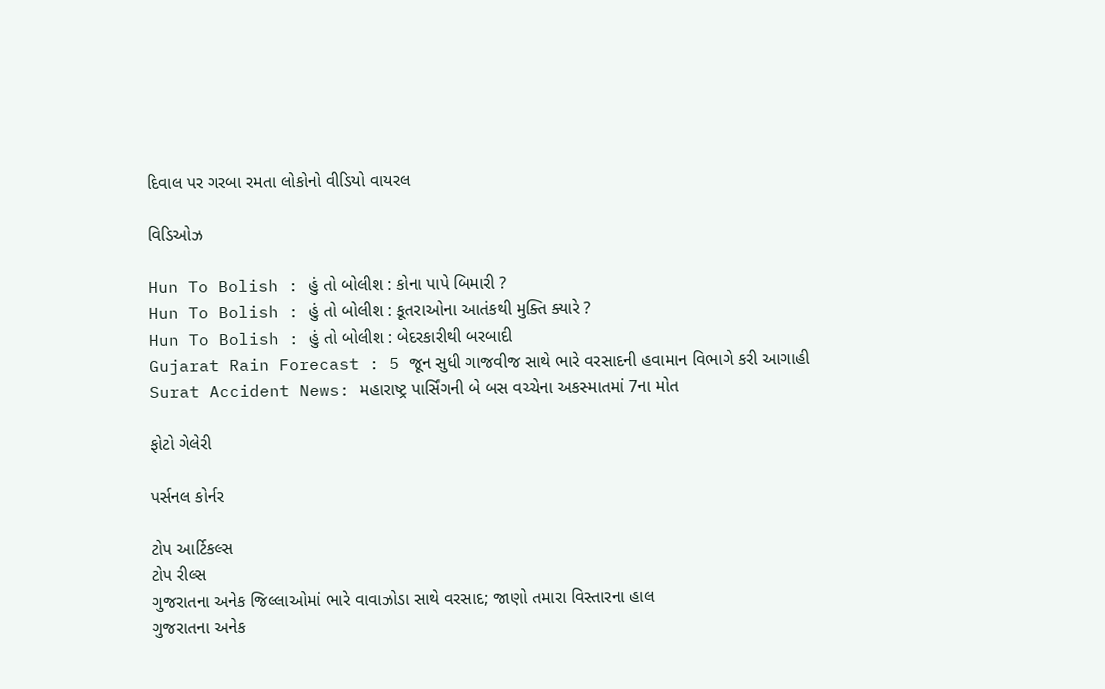દિવાલ પર ગરબા રમતા લોકોનો વીડિયો વાયરલ

વિડિઓઝ

Hun To Bolish : હું તો બોલીશ : કોના પાપે બિમારી ?
Hun To Bolish : હું તો બોલીશ : કૂતરાઓના આતંકથી મુક્તિ ક્યારે ?
Hun To Bolish : હું તો બોલીશ : બેદરકારીથી બરબાદી
Gujarat Rain Forecast : 5 જૂન સુધી ગાજવીજ સાથે ભારે વરસાદની હવામાન વિભાગે કરી આગાહી
Surat Accident News: મહારાષ્ટ્ર પાર્સિંગની બે બસ વચ્ચેના અકસ્માતમાં 7ના મોત

ફોટો ગેલેરી

પર્સનલ કોર્નર

ટોપ આર્ટિકલ્સ
ટોપ રીલ્સ
ગુજરાતના અનેક જિલ્લાઓમાં ભારે વાવાઝોડા સાથે વરસાદ; જાણો તમારા વિસ્તારના હાલ
ગુજરાતના અનેક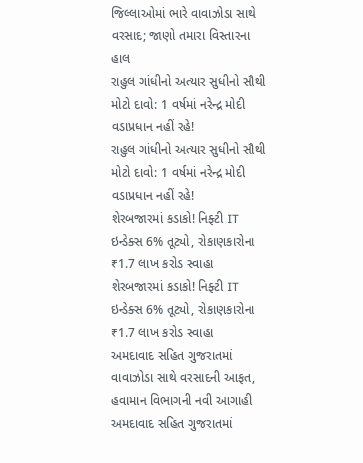જિલ્લાઓમાં ભારે વાવાઝોડા સાથે વરસાદ; જાણો તમારા વિસ્તારના હાલ
રાહુલ ગાંધીનો અત્યાર સુધીનો સૌથી મોટો દાવો: 1 વર્ષમાં નરેન્દ્ર મોદી વડાપ્રધાન નહીં રહે!
રાહુલ ગાંધીનો અત્યાર સુધીનો સૌથી મોટો દાવો: 1 વર્ષમાં નરેન્દ્ર મોદી વડાપ્રધાન નહીં રહે!
શેરબજારમાં કડાકો! નિફ્ટી IT ઇન્ડેક્સ 6% તૂટ્યો, રોકાણકારોના ₹1.7 લાખ કરોડ સ્વાહા
શેરબજારમાં કડાકો! નિફ્ટી IT ઇન્ડેક્સ 6% તૂટ્યો, રોકાણકારોના ₹1.7 લાખ કરોડ સ્વાહા
અમદાવાદ સહિત ગુજરાતમાં વાવાઝોડા સાથે વરસાદની આફત, હવામાન વિભાગની નવી આગાહી
અમદાવાદ સહિત ગુજરાતમાં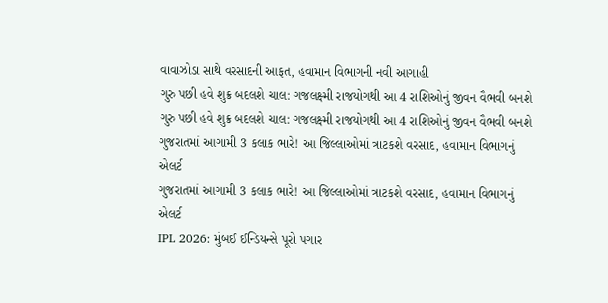વાવાઝોડા સાથે વરસાદની આફત, હવામાન વિભાગની નવી આગાહી
ગુરુ પછી હવે શુક્ર બદલશે ચાલ: ગજલક્ષ્મી રાજયોગથી આ 4 રાશિઓનું જીવન વૈભવી બનશે
ગુરુ પછી હવે શુક્ર બદલશે ચાલ: ગજલક્ષ્મી રાજયોગથી આ 4 રાશિઓનું જીવન વૈભવી બનશે
ગુજરાતમાં આગામી 3 કલાક ભારે! આ જિલ્લાઓમાં ત્રાટકશે વરસાદ, હવામાન વિભાગનું એલર્ટ
ગુજરાતમાં આગામી 3 કલાક ભારે! આ જિલ્લાઓમાં ત્રાટકશે વરસાદ, હવામાન વિભાગનું એલર્ટ
IPL 2026: મુંબઈ ઈન્ડિયન્સે પૂરો પગાર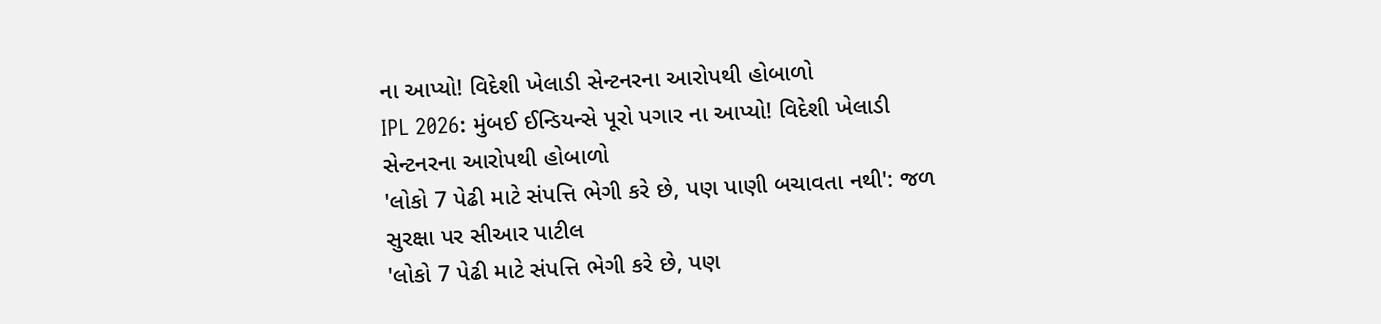ના આપ્યો! વિદેશી ખેલાડી સેન્ટનરના આરોપથી હોબાળો
IPL 2026: મુંબઈ ઈન્ડિયન્સે પૂરો પગાર ના આપ્યો! વિદેશી ખેલાડી સેન્ટનરના આરોપથી હોબાળો
'લોકો 7 પેઢી માટે સંપત્તિ ભેગી કરે છે, પણ પાણી બચાવતા નથી': જળ સુરક્ષા પર સીઆર પાટીલ
'લોકો 7 પેઢી માટે સંપત્તિ ભેગી કરે છે, પણ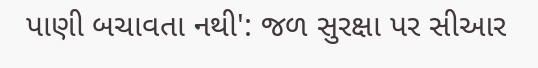પાણી બચાવતા નથી': જળ સુરક્ષા પર સીઆર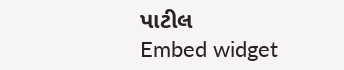પાટીલ
Embed widget